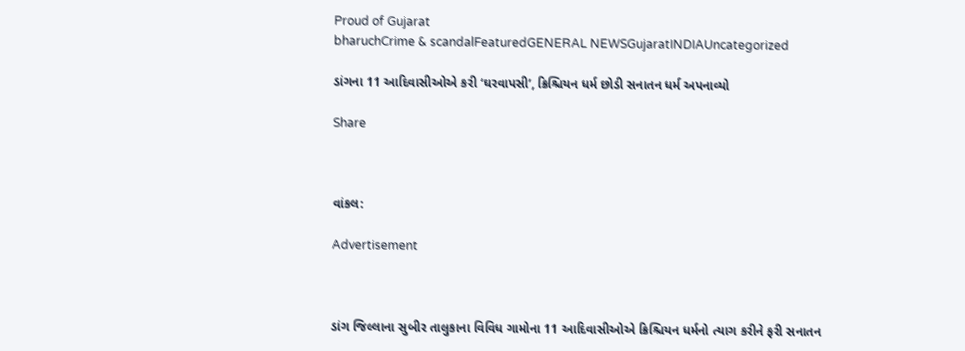Proud of Gujarat
bharuchCrime & scandalFeaturedGENERAL NEWSGujaratINDIAUncategorized

ડાંગના 11 આદિવાસીઓએ કરી ‘ઘરવાપસી’, ક્રિશ્ચિયન ધર્મ છોડી સનાતન ધર્મ અપનાવ્યો

Share



વાંકલ:

Advertisement



ડાંગ જિલ્લાના સુબીર તાલુકાના વિવિધ ગામોના 11 આદિવાસીઓએ ક્રિશ્ચિયન ધર્મનો ત્યાગ કરીને ફરી સનાતન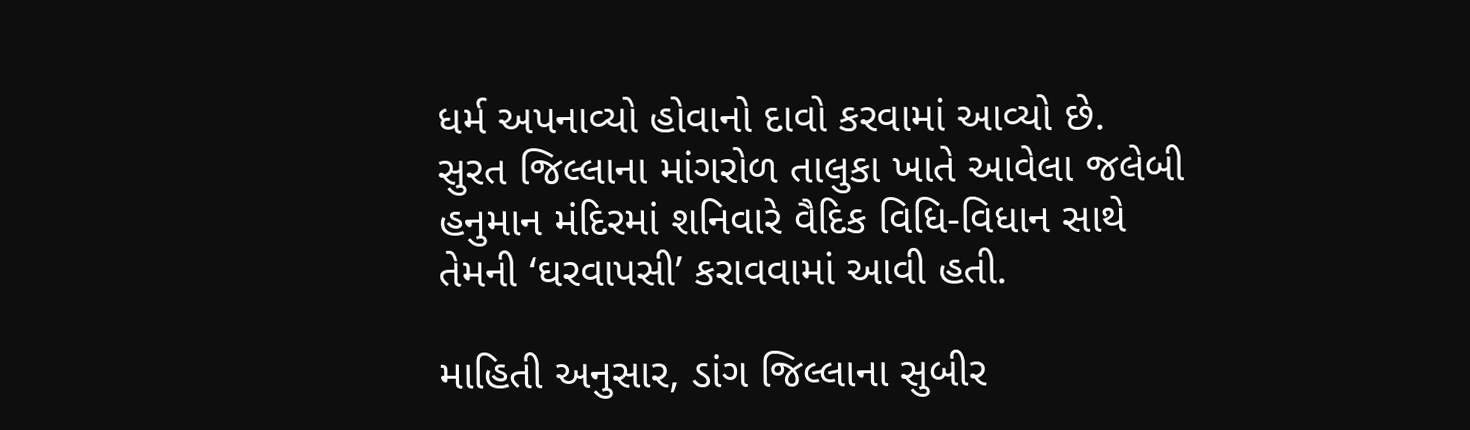ધર્મ અપનાવ્યો હોવાનો દાવો કરવામાં આવ્યો છે. સુરત જિલ્લાના માંગરોળ તાલુકા ખાતે આવેલા જલેબી હનુમાન મંદિરમાં શનિવારે વૈદિક વિધિ-વિધાન સાથે તેમની ‘ઘરવાપસી’ કરાવવામાં આવી હતી.

માહિતી અનુસાર, ડાંગ જિલ્લાના સુબીર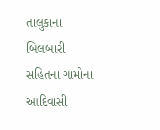તાલુકાના બિલબારી સહિતના ગામોના આદિવાસી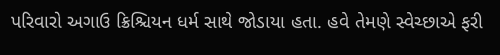પરિવારો અગાઉ ક્રિશ્ચિયન ધર્મ સાથે જોડાયા હતા. હવે તેમણે સ્વેચ્છાએ ફરી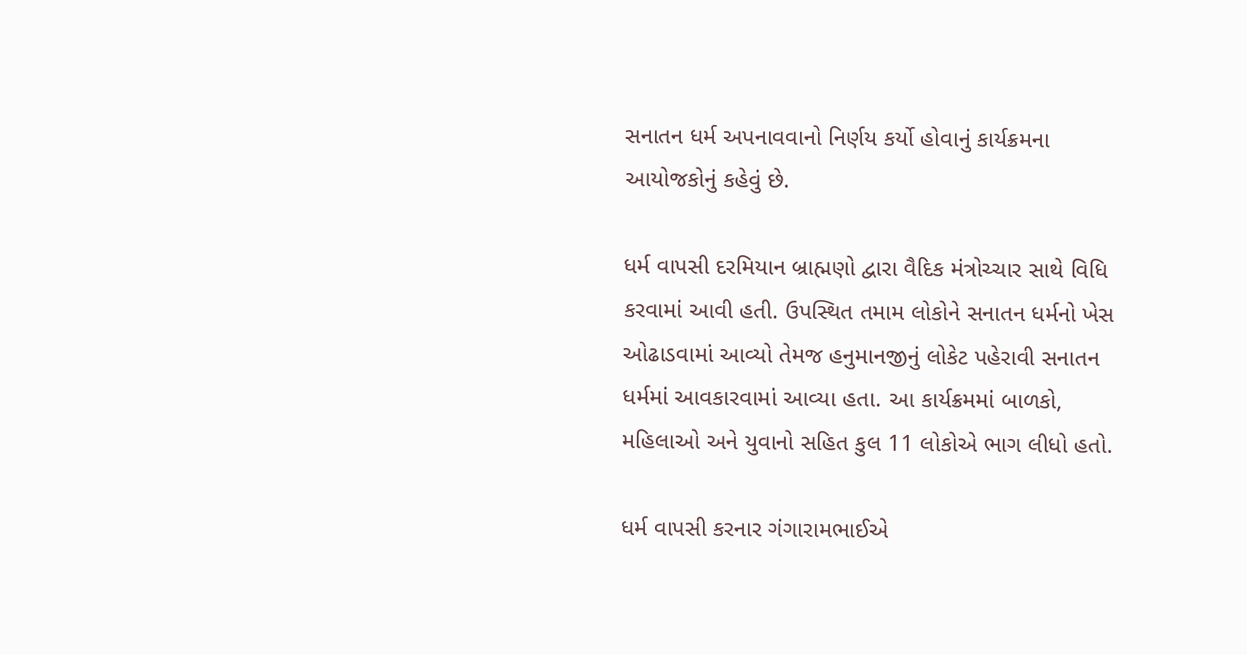સનાતન ધર્મ અપનાવવાનો નિર્ણય કર્યો હોવાનું કાર્યક્રમના આયોજકોનું કહેવું છે.

ધર્મ વાપસી દરમિયાન બ્રાહ્મણો દ્વારા વૈદિક મંત્રોચ્ચાર સાથે વિધિ કરવામાં આવી હતી. ઉપસ્થિત તમામ લોકોને સનાતન ધર્મનો ખેસ ઓઢાડવામાં આવ્યો તેમજ હનુમાનજીનું લોકેટ પહેરાવી સનાતન ધર્મમાં આવકારવામાં આવ્યા હતા. આ કાર્યક્રમમાં બાળકો, મહિલાઓ અને યુવાનો સહિત કુલ 11 લોકોએ ભાગ લીધો હતો.

ધર્મ વાપસી કરનાર ગંગારામભાઈએ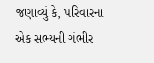જણાવ્યું કે, પરિવારના એક સભ્યની ગંભીર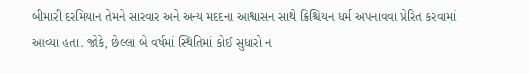બીમારી દરમિયાન તેમને સારવાર અને અન્ય મદદના આશ્વાસન સાથે ક્રિશ્ચિયન ધર્મ અપનાવવા પ્રેરિત કરવામાં આવ્યા હતા. જોકે, છેલ્લા બે વર્ષમાં સ્થિતિમાં કોઈ સુધારો ન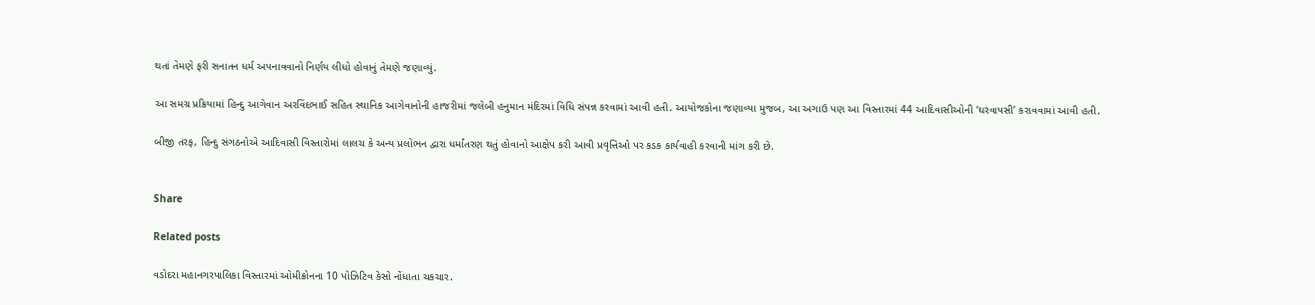થતાં તેમણે ફરી સનાતન ધર્મ અપનાવવાનો નિર્ણય લીધો હોવાનું તેમણે જણાવ્યું.

આ સમગ્ર પ્રક્રિયામાં હિન્દુ આગેવાન અરવિંદભાઈ સહિત સ્થાનિક આગેવાનોની હાજરીમાં જલેબી હનુમાન મંદિરમાં વિધિ સંપન્ન કરવામાં આવી હતી. આયોજકોના જણાવ્યા મુજબ, આ અગાઉ પણ આ વિસ્તારમાં 44 આદિવાસીઓની ‘ઘરવાપસી’ કરાવવામાં આવી હતી.

બીજી તરફ, હિન્દુ સંગઠનોએ આદિવાસી વિસ્તારોમાં લાલચ કે અન્ય પ્રલોભન દ્વારા ધર્માંતરણ થતું હોવાનો આક્ષેપ કરી આવી પ્રવૃત્તિઓ પર કડક કાર્યવાહી કરવાની માંગ કરી છે.


Share

Related posts

વડોદરા મહાનગરપાલિકા વિસ્તારમાં ઓમીક્રોનના 10 પોઝિટિવ કેસો નોંધાતા ચકચાર.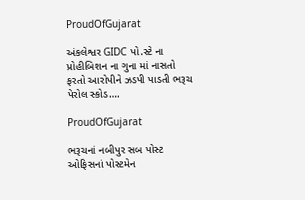ProudOfGujarat

અંકલેશ્વર GIDC પો.સ્ટે ના પ્રોહીબિશન ના ગુના માં નાસતો ફરતો આરોપીને ઝડપી પાડતી ભરૂચ પેરોલ સ્કોડ….

ProudOfGujarat

ભરૂચનાં નબીપુર સબ પોસ્ટ ઓફિસનાં પોસ્ટમેન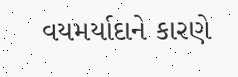વયમર્યાદાને કારણે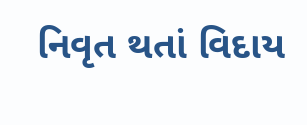નિવૃત થતાં વિદાય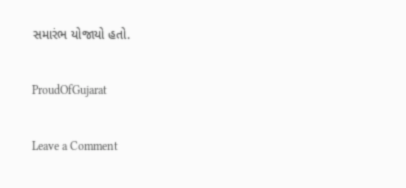સમારંભ યોજાયો હતો.

ProudOfGujarat

Leave a Comment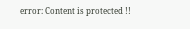error: Content is protected !!